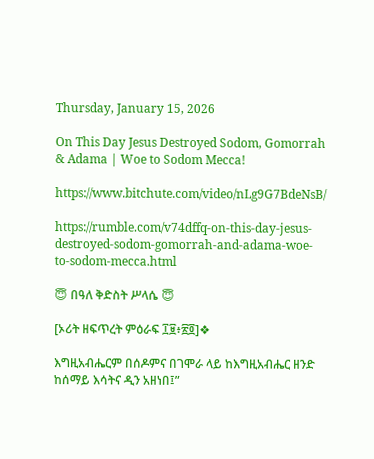Thursday, January 15, 2026

On This Day Jesus Destroyed Sodom, Gomorrah & Adama | Woe to Sodom Mecca!

https://www.bitchute.com/video/nLg9G7BdeNsB/

https://rumble.com/v74dffq-on-this-day-jesus-destroyed-sodom-gomorrah-and-adama-woe-to-sodom-mecca.html

😇 በዓለ ቅድስት ሥላሴ 😇

[ኦሪት ዘፍጥረት ምዕራፍ ፲፱፥፳፬]❖

እግዚአብሔርም በሰዶምና በገሞራ ላይ ከእግዚአብሔር ዘንድ ከሰማይ እሳትና ዲን አዘነበ፤”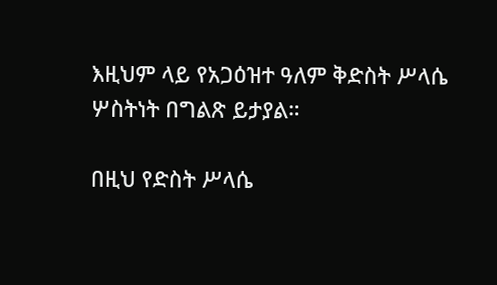እዚህም ላይ የአጋዕዝተ ዓለም ቅድስት ሥላሴ ሦስትነት በግልጽ ይታያል።

በዚህ የድስት ሥላሴ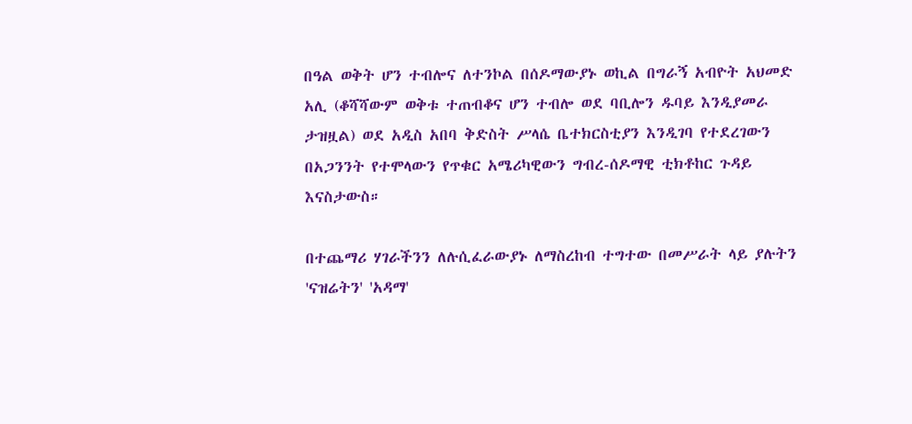በዓል ወቅት ሆን ተብሎና ለተንኮል በሰዶማውያኑ ወኪል በግራኝ አብዮት አህመድ አሊ (ቆሻሻውም ወቅቱ ተጠብቆና ሆን ተብሎ ወደ ባቢሎን ዱባይ እንዲያመራ ታዝዟል) ወደ አዲስ አበባ ቅድስት ሥላሴ ቤተክርስቲያን እንዲገባ የተደረገውን በአጋንንት የተሞላውን የጥቁር አሜሪካዊውን ግብረ-ሰዶማዊ ቲክቶከር ጉዳይ እናስታውስ።

በተጨማሪ ሃገራችንን ለሉሲፈራውያኑ ለማስረከብ ተግተው በመሥራት ላይ ያሉትን 'ናዝሬትን' 'አዳማ'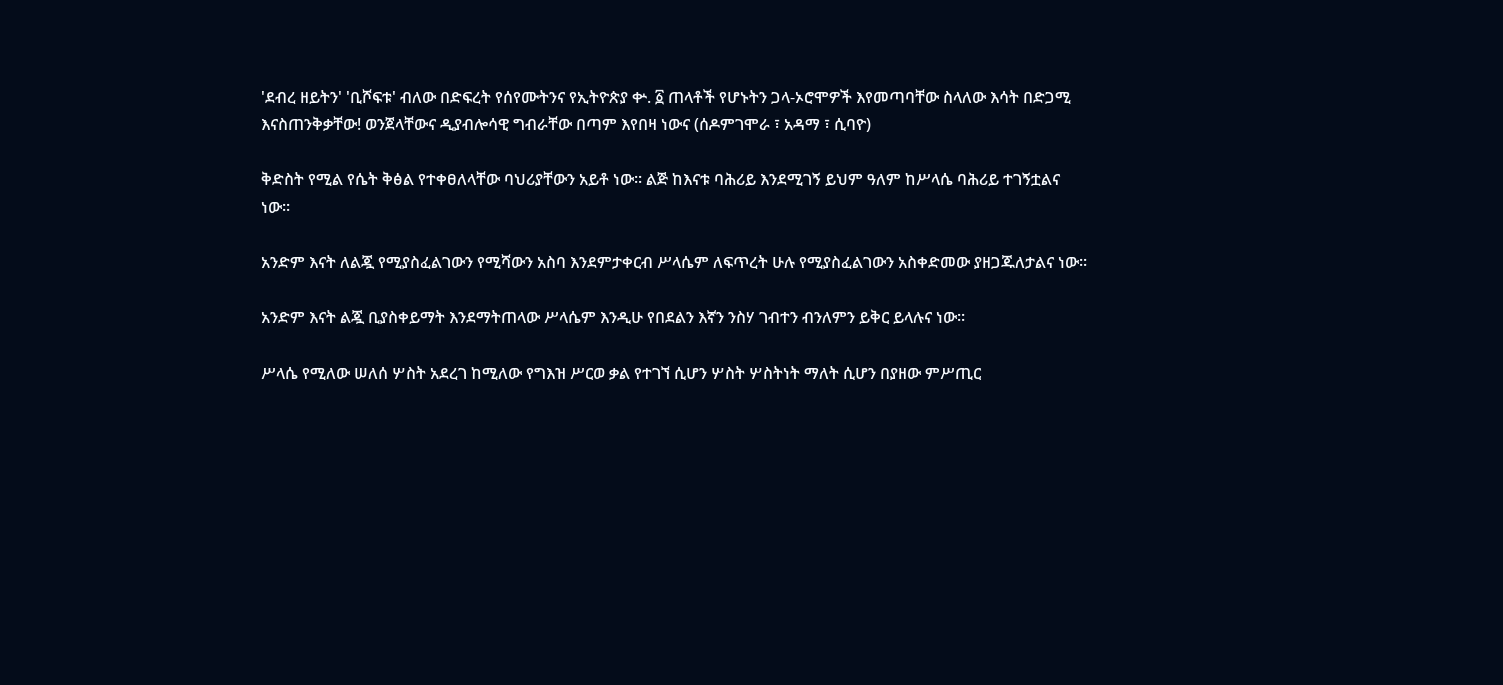'ደብረ ዘይትን' 'ቢሾፍቱ' ብለው በድፍረት የሰየሙትንና የኢትዮጵያ ቍ. ፩ ጠላቶች የሆኑትን ጋላ-ኦሮሞዎች እየመጣባቸው ስላለው እሳት በድጋሚ እናስጠንቅቃቸው! ወንጀላቸውና ዲያብሎሳዊ ግብራቸው በጣም እየበዛ ነውና (ሰዶምገሞራ ፣ አዳማ ፣ ሲባዮ)

ቅድስት የሚል የሴት ቅፅል የተቀፀለላቸው ባህሪያቸውን አይቶ ነው፡፡ ልጅ ከእናቱ ባሕሪይ እንደሚገኝ ይህም ዓለም ከሥላሴ ባሕሪይ ተገኝቷልና ነው፡፡

አንድም እናት ለልጇ የሚያስፈልገውን የሚሻውን አስባ እንደምታቀርብ ሥላሴም ለፍጥረት ሁሉ የሚያስፈልገውን አስቀድመው ያዘጋጁለታልና ነው፡፡

አንድም እናት ልጇ ቢያስቀይማት እንደማትጠላው ሥላሴም እንዲሁ የበደልን እኛን ንስሃ ገብተን ብንለምን ይቅር ይላሉና ነው፡፡

ሥላሴ የሚለው ሠለሰ ሦስት አደረገ ከሚለው የግእዝ ሥርወ ቃል የተገኘ ሲሆን ሦስት ሦስትነት ማለት ሲሆን በያዘው ምሥጢር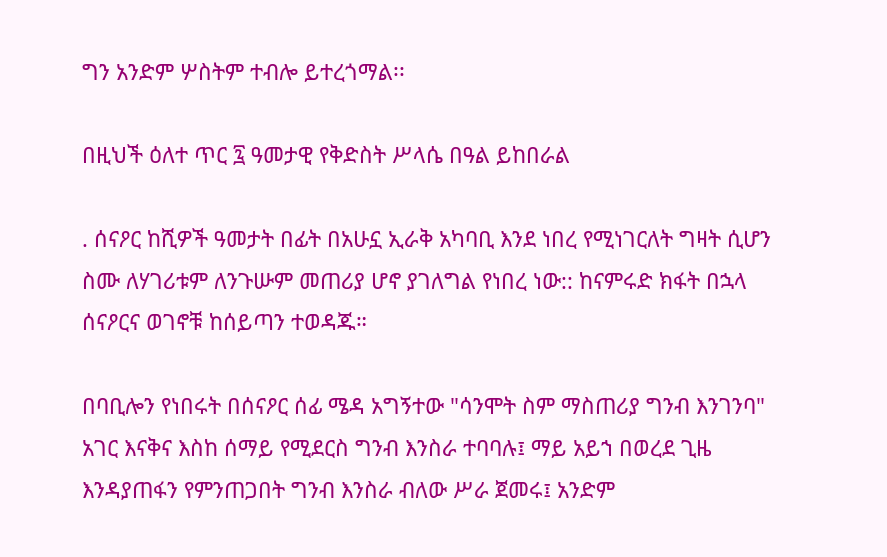ግን አንድም ሦስትም ተብሎ ይተረጎማል፡፡

በዚህች ዕለተ ጥር ፯ ዓመታዊ የቅድስት ሥላሴ በዓል ይከበራል

. ሰናዖር ከሺዎች ዓመታት በፊት በአሁኗ ኢራቅ አካባቢ እንደ ነበረ የሚነገርለት ግዛት ሲሆን ስሙ ለሃገሪቱም ለንጉሡም መጠሪያ ሆኖ ያገለግል የነበረ ነው:: ከናምሩድ ክፋት በኋላ ሰናዖርና ወገኖቹ ከሰይጣን ተወዳጁ።

በባቢሎን የነበሩት በሰናዖር ሰፊ ሜዳ አግኝተው "ሳንሞት ስም ማስጠሪያ ግንብ እንገንባ" አገር እናቅና እስከ ሰማይ የሚደርስ ግንብ እንስራ ተባባሉ፤ ማይ አይኀ በወረደ ጊዜ እንዳያጠፋን የምንጠጋበት ግንብ እንስራ ብለው ሥራ ጀመሩ፤ አንድም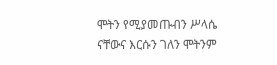ሞትን የሚያመጡብን ሥላሴ ናቸውና እርሱን ገለን ሞትንም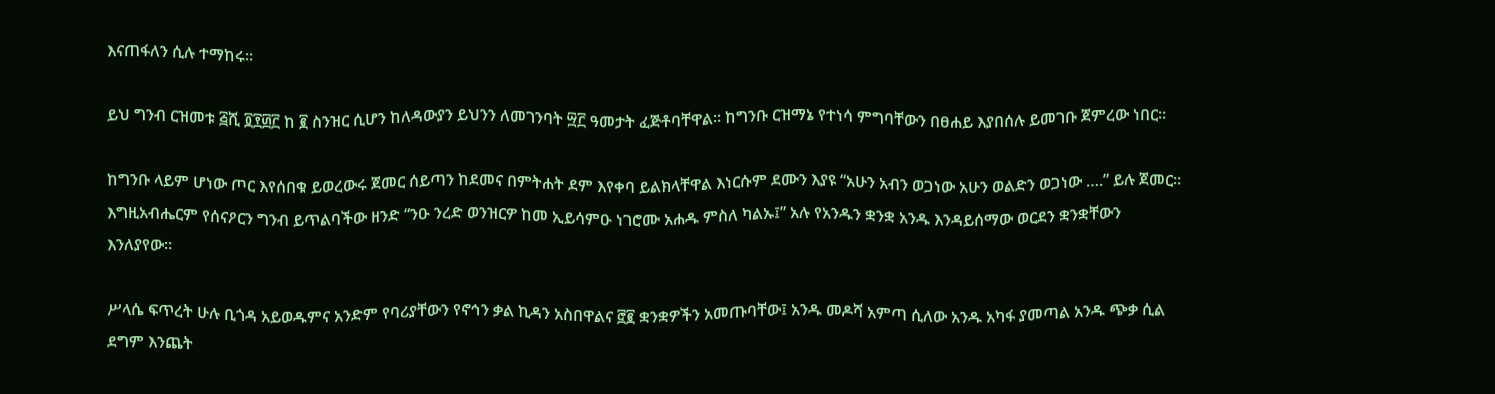እናጠፋለን ሲሉ ተማከሩ፡፡

ይህ ግንብ ርዝመቱ ፭ሺ ፬፻፴፫ ከ ፪ ስንዝር ሲሆን ከለዳውያን ይህንን ለመገንባት ፵፫ ዓመታት ፈጅቶባቸዋል። ከግንቡ ርዝማኔ የተነሳ ምግባቸውን በፀሐይ እያበሰሉ ይመገቡ ጀምረው ነበር፡፡

ከግንቡ ላይም ሆነው ጦር እየሰበቁ ይወረውሩ ጀመር ሰይጣን ከደመና በምትሐት ደም እየቀባ ይልክላቸዋል እነርሱም ደሙን እያዩ “አሁን አብን ወጋነው አሁን ወልድን ወጋነው ….” ይሉ ጀመር። እግዚአብሔርም የሰናዖርን ግንብ ይጥልባችው ዘንድ “ንዑ ንረድ ወንዝርዎ ከመ ኢይሳምዑ ነገሮሙ አሐዱ ምስለ ካልኡ፤” አሉ የአንዱን ቋንቋ አንዱ እንዳይሰማው ወርደን ቋንቋቸውን እንለያየው፡፡

ሥላሴ ፍጥረት ሁሉ ቢጎዳ አይወዱምና አንድም የባሪያቸውን የኖኅን ቃል ኪዳን አስበዋልና ፸፪ ቋንቋዎችን አመጡባቸው፤ አንዱ መዶሻ አምጣ ሲለው አንዱ አካፋ ያመጣል አንዱ ጭቃ ሲል ደግም እንጨት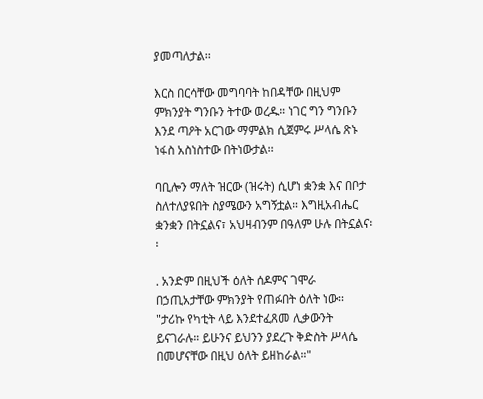ያመጣለታል፡፡

እርስ በርሳቸው መግባባት ከበዳቸው በዚህም ምክንያት ግንቡን ትተው ወረዱ። ነገር ግን ግንቡን እንደ ጣዖት አርገው ማምልክ ሲጀምሩ ሥላሴ ጽኑ ነፋስ አስነስተው በትነውታል፡፡

ባቢሎን ማለት ዝርው (ዝሩት) ሲሆነ ቋንቋ እና በቦታ ስለተለያዩበት ስያሜውን አግኝቷል። እግዚአብሔር ቋንቋን በትኗልና፣ አህዛብንም በዓለም ሁሉ በትኗልና፡፡

. አንድም በዚህች ዕለት ሰዶምና ገሞራ በኃጢአታቸው ምክንያት የጠፉበት ዕለት ነው፡፡ "ታሪኩ የካቲት ላይ እንደተፈጸመ ሊቃውንት ይናገራሉ። ይሁንና ይህንን ያደረጉ ቅድስት ሥላሴ በመሆናቸው በዚህ ዕለት ይዘከራል።"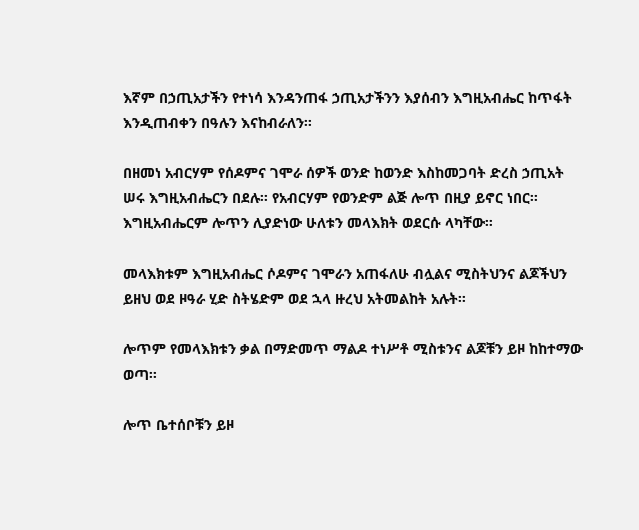እኛም በኃጢአታችን የተነሳ እንዳንጠፋ ኃጢአታችንን እያሰብን እግዚአብሔር ከጥፋት እንዲጠብቀን በዓሉን እናከብራለን፡፡

በዘመነ አብርሃም የሰዶምና ገሞራ ሰዎች ወንድ ከወንድ እስከመጋባት ድረስ ኃጢአት ሠሩ እግዚአብሔርን በደሉ፡፡ የአብርሃም የወንድም ልጅ ሎጥ በዚያ ይኖር ነበር፡፡ እግዚአብሔርም ሎጥን ሊያድነው ሁለቱን መላእክት ወደርሱ ላካቸው።

መላእክቱም እግዚአብሔር ሶዶምና ገሞራን አጠፋለሁ ብሏልና ሚስትህንና ልጆችህን ይዘህ ወደ ዞዓራ ሂድ ስትሄድም ወደ ኋላ ዙረህ አትመልከት አሉት፡፡

ሎጥም የመላእክቱን ቃል በማድመጥ ማልዶ ተነሥቶ ሚስቱንና ልጆቹን ይዞ ከከተማው ወጣ፡፡

ሎጥ ቤተሰቦቹን ይዞ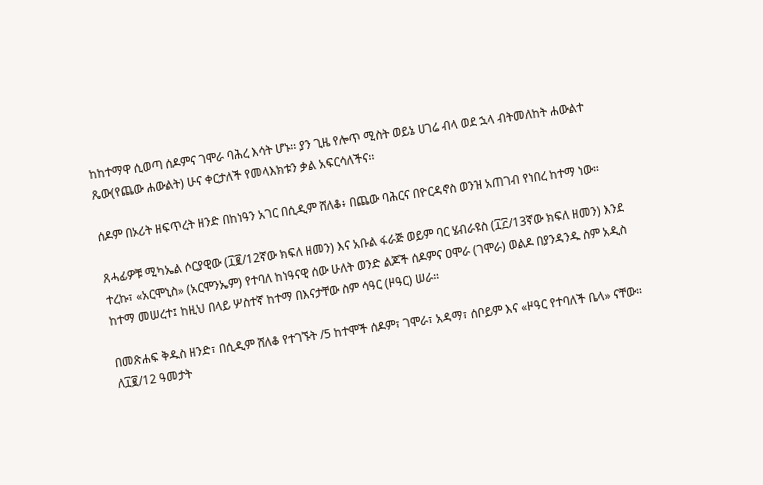ከከተማዋ ሲወጣ ሰዶምና ገሞራ ባሕረ እሳት ሆኑ፡፡ ያን ጊዜ የሎጥ ሚስት ወይኔ ሀገሬ ብላ ወደ ኋላ ብትመለከት ሐውልተ ጼው(የጨው ሐውልት) ሁና ቀርታለች የመላእክቱን ቃል አፍርሳለችና፡፡

ሰዶም በኦሪት ዘፍጥረት ዘንድ በከነዓን አገር በሲዲም ሸለቆ፥ በጨው ባሕርና በዮርዳኖስ ወንዝ አጠገብ የነበረ ከተማ ነው።

ጸሓፊዎቹ ሚካኤል ሶርያዊው (፲፪/12ኛው ክፍለ ዘመን) እና አቡል ፋራጅ ወይም ባር ሄብራዩስ (፲፫/13ኛው ክፍለ ዘመን) እንደ ተረኩ፣ «አርሞኒስ» (አርሞንኤም) የተባለ ከነዓናዊ ሰው ሁለት ወንድ ልጆች ሰዶምና ዐሞራ (ገሞራ) ወልዶ በያንዳንዱ ስም አዲስ ከተማ መሠረተ፤ ከዚህ በላይ ሦስተኛ ከተማ በእናታቸው ስም ሳዓር (ዞዓር) ሠራ።

በመጽሐፍ ቅዱስ ዘንድ፣ በሲዲም ሸለቆ የተገኙት /5 ከተሞች ሰዶም፣ ገሞራ፣ አዳማ፣ ሰቦይም እና «ዞዓር የተባለች ቤላ» ናቸው። ለ፲፪/12 ዓመታት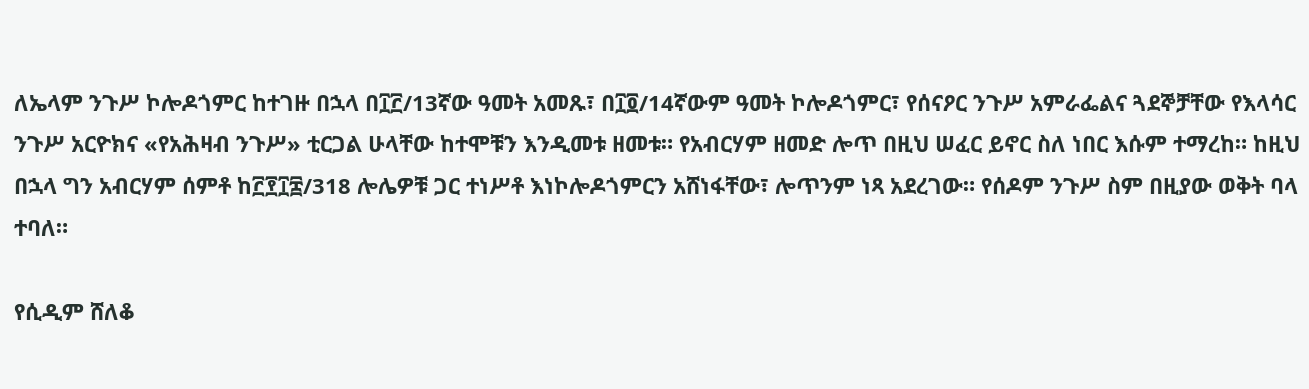ለኤላም ንጉሥ ኮሎዶጎምር ከተገዙ በኋላ በ፲፫/13ኛው ዓመት አመጹ፣ በ፲፬/14ኛውም ዓመት ኮሎዶጎምር፣ የሰናዖር ንጉሥ አምራፌልና ጓደኞቻቸው የእላሳር ንጉሥ አርዮክና «የአሕዛብ ንጉሥ» ቲርጋል ሁላቸው ከተሞቹን እንዲመቱ ዘመቱ። የአብርሃም ዘመድ ሎጥ በዚህ ሠፈር ይኖር ስለ ነበር እሱም ተማረከ። ከዚህ በኋላ ግን አብርሃም ሰምቶ ከ፫፻፲፰/318 ሎሌዎቹ ጋር ተነሥቶ እነኮሎዶጎምርን አሸነፋቸው፣ ሎጥንም ነጻ አደረገው። የሰዶም ንጉሥ ስም በዚያው ወቅት ባላ ተባለ።

የሲዲም ሸለቆ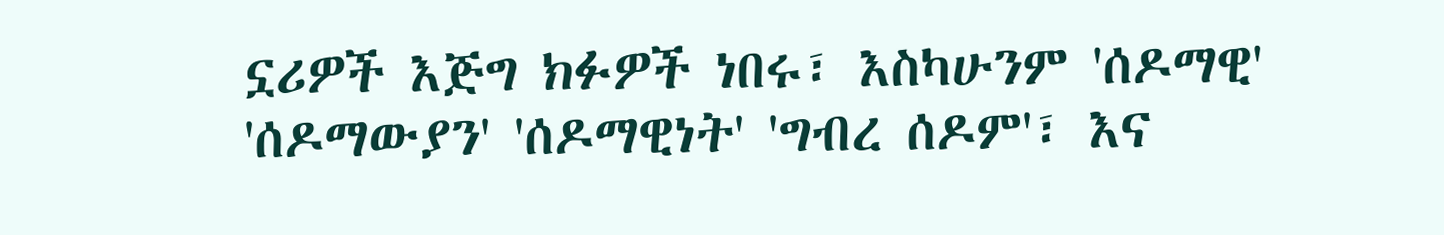ኗሪዎች እጅግ ክፉዎች ነበሩ፣ እስካሁንም 'ሰዶማዊ' 'ሰዶማውያን' 'ሰዶማዊነት' 'ግብረ ሰዶም'፣ እና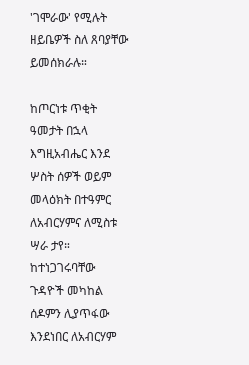'ገሞራው' የሚሉት ዘይቤዎች ስለ ጸባያቸው ይመሰክራሉ።

ከጦርነቱ ጥቂት ዓመታት በኋላ እግዚአብሔር እንደ ሦስት ሰዎች ወይም መላዕክት በተዓምር ለአብርሃምና ለሚስቱ ሣራ ታየ። ከተነጋገሩባቸው ጉዳዮች መካከል ሰዶምን ሊያጥፋው እንደነበር ለአብርሃም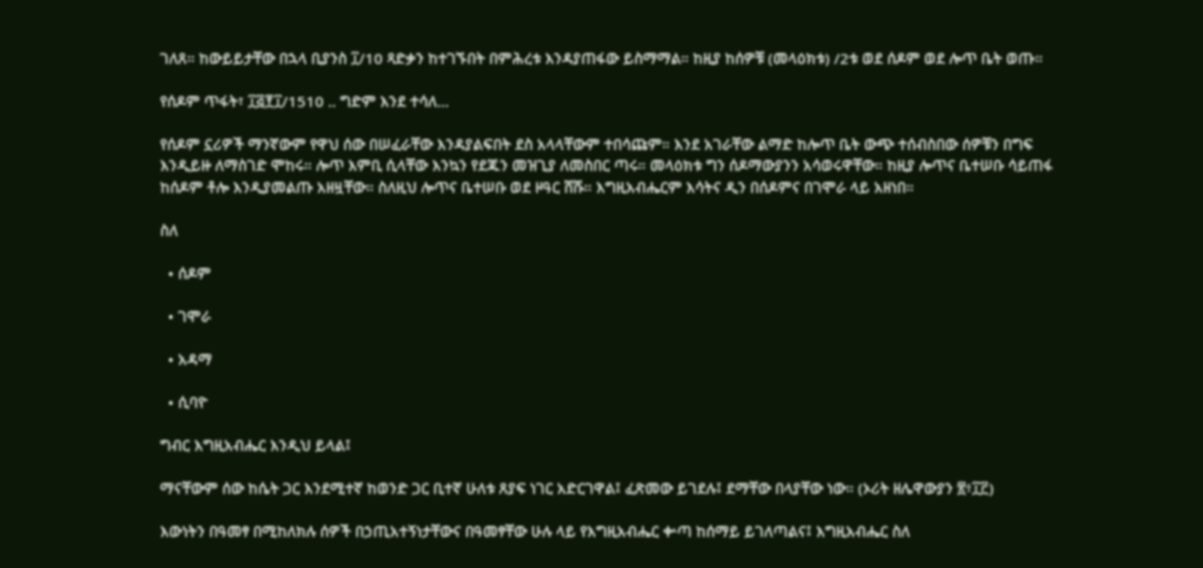ገለጸ። ከውይይታቸው በኋላ ቢያንስ ፲/10 ጻድቃን ከተገኙበት በምሕረቱ እንዳያጠፋው ይስማማል። ከዚያ ከሰዎቹ (መላዕክቱ) /2ቱ ወደ ሰዶም ወደ ሎጥ ቤት ወጡ።

የሰዶም ጥፋት፣ ፲፭፻፲/1510 .. ግድም እንደ ተሳለ...

የሰዶም ኗሪዎች ማንኛውም የዋህ ሰው በሠፈራቸው እንዳያልፍበት ደስ አላላቸውም ተበሳጩም። እንደ አገራቸው ልማድ ከሎጥ ቤት ውጭ ተሰብስበው ሰዎቹን በግፍ እንዲይዙ ለማስገድ ሞከሩ። ሎጥ እምቢ ሲላቸው እንኳን የደጁን መዝጊያ ለመስበር ጣሩ። መላዕክቱ ግን ሰዶማውያንን አሳወሩዋቸው። ከዚያ ሎጥና ቤተሠቡ ሳይጠፋ ከሰዶም ቶሎ እንዲያመልጡ አዘዟቸው። ስለዚህ ሎጥና ቤተሠቡ ወደ ዞዓር ሸሹ። እግዚአብሔርም እሳትና ዲን በሰዶምና በገሞራ ላይ አዘነበ።

ስለ

  • ሰዶም

  • ገሞራ

  • አዳማ

  • ሲባዮ

ግብር እግዚአብሔር እንዲህ ይላል፤

ማናቸውም ሰው ከሴት ጋር እንደሚተኛ ከወንድ ጋር ቢተኛ ሁለቱ ጸያፍ ነገር አድርገዋል፤ ፈጽመው ይገደሉ፤ ደማቸው በላያቸው ነው። (ኦሪት ዘሌዋውያን ፳፥፲፫)

እውነትን በዓመፃ በሚከለክሉ ሰዎች በኃጢአተኝነታቸውና በዓመፃቸው ሁሉ ላይ የእግዚአብሔር ቍጣ ከሰማይ ይገለጣልና፤ እግዚአብሔር ስለ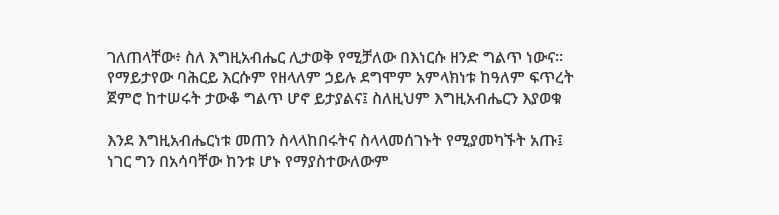ገለጠላቸው፥ ስለ እግዚአብሔር ሊታወቅ የሚቻለው በእነርሱ ዘንድ ግልጥ ነውና። የማይታየው ባሕርይ እርሱም የዘላለም ኃይሉ ደግሞም አምላክነቱ ከዓለም ፍጥረት ጀምሮ ከተሠሩት ታውቆ ግልጥ ሆኖ ይታያልና፤ ስለዚህም እግዚአብሔርን እያወቁ

እንደ እግዚአብሔርነቱ መጠን ስላላከበሩትና ስላላመሰገኑት የሚያመካኙት አጡ፤ ነገር ግን በአሳባቸው ከንቱ ሆኑ የማያስተውለውም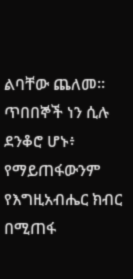ልባቸው ጨለመ። ጥበበኞች ነን ሲሉ ደንቆሮ ሆኑ፥ የማይጠፋውንም የእግዚአብሔር ክብር በሚጠፋ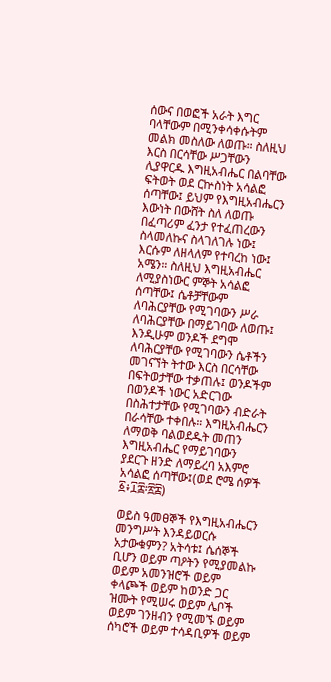ሰውና በወፎች አራት እግር ባላቸውም በሚንቀሳቀሱትም መልክ መስለው ለወጡ። ስለዚህ እርስ በርሳቸው ሥጋቸውን ሊያዋርዱ እግዚአብሔር በልባቸው ፍትወት ወደ ርኵስነት አሳልፎ ሰጣቸው፤ ይህም የእግዚአብሔርን እውነት በውሸት ስለ ለወጡ በፈጣሪም ፈንታ የተፈጠረውን ስላመለኩና ስላገለገሉ ነው፤ እርሱም ለዘላለም የተባረከ ነው፤ አሜን። ስለዚህ እግዚአብሔር ለሚያስነውር ምኞት አሳልፎ ሰጣቸው፤ ሴቶቻቸውም ለባሕርያቸው የሚገባውን ሥራ ለባሕርያቸው በማይገባው ለወጡ፤ እንዲሁም ወንዶች ደግሞ ለባሕርያቸው የሚገባውን ሴቶችን መገናኘት ትተው እርስ በርሳቸው በፍትወታቸው ተቃጠሉ፤ ወንዶችም በወንዶች ነውር አድርገው በስሕተታቸው የሚገባውን ብድራት በራሳቸው ተቀበሉ። እግዚአብሔርን ለማወቅ ባልወደዱት መጠን እግዚአብሔር የማይገባውን ያደርጉ ዘንድ ለማይረባ አእምሮ አሳልፎ ሰጣቸው፤(ወደ ሮሜ ሰዎች ፩፥፲፰፡፳፰)

ወይስ ዓመፀኞች የእግዚአብሔርን መንግሥት እንዳይወርሱ አታውቁምን? አትሳቱ፤ ሴሰኞች ቢሆን ወይም ጣዖትን የሚያመልኩ ወይም አመንዝሮች ወይም ቀላጮች ወይም ከወንድ ጋር ዝሙት የሚሠሩ ወይም ሌቦች ወይም ገንዘብን የሚመኙ ወይም ሰካሮች ወይም ተሳዳቢዎች ወይም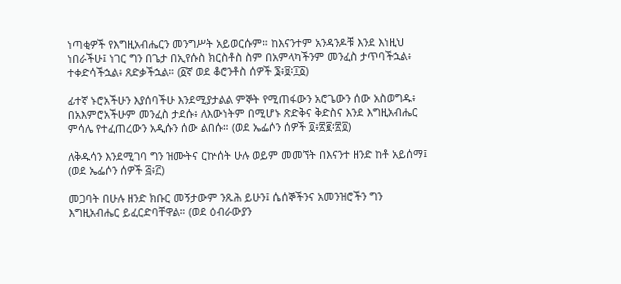ነጣቂዎች የእግዚአብሔርን መንግሥት አይወርሱም። ከእናንተም አንዳንዶቹ እንደ እነዚህ ነበራችሁ፤ ነገር ግን በጌታ በኢየሱስ ክርስቶስ ስም በአምላካችንም መንፈስ ታጥባችኋል፥ ተቀድሳችኋል፥ ጸድቃችኋል። (፩ኛ ወደ ቆሮንቶስ ሰዎች ፮፥፱፡፲፩)

ፊተኛ ኑሮአችሁን እያሰባችሁ እንደሚያታልል ምኞት የሚጠፋውን አሮጌውን ሰው አስወግዱ፥ በአእምሮአችሁም መንፈስ ታደሱ፥ ለእውነትም በሚሆኑ ጽድቅና ቅድስና እንደ እግዚአብሔር ምሳሌ የተፈጠረውን አዲሱን ሰው ልበሱ። (ወደ ኤፌሶን ሰዎች ፬፥፳፪፡፳፬)

ለቅዱሳን እንደሚገባ ግን ዝሙትና ርኵሰት ሁሉ ወይም መመኘት በእናንተ ዘንድ ከቶ አይሰማ፤ (ወደ ኤፌሶን ሰዎች ፭፥፫)

መጋባት በሁሉ ዘንድ ክቡር መኝታውም ንጹሕ ይሁን፤ ሴሰኞችንና አመንዝሮችን ግን እግዚአብሔር ይፈርድባቸዋል። (ወደ ዕብራውያን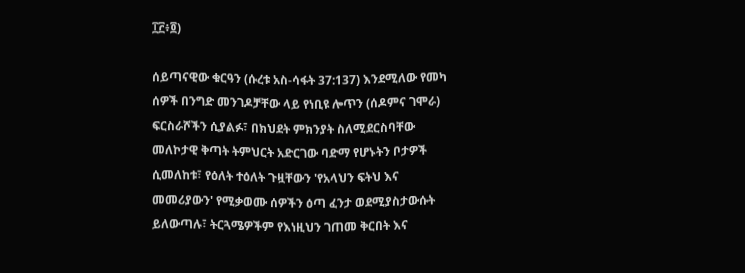፲፫፥፬)

ሰይጣናዊው ቁርዓን (ሱረቱ አስ-ሳፋት 37:137) እንደሚለው የመካ ሰዎች በንግድ መንገዶቻቸው ላይ የነቢዩ ሎጥን (ሰዶምና ገሞራ) ፍርስራሾችን ሲያልፉ፣ በክህደት ምክንያት ስለሚደርስባቸው መለኮታዊ ቅጣት ትምህርት አድርገው ባድማ የሆኑትን ቦታዎች ሲመለከቱ፣ የዕለት ተዕለት ጉዟቸውን 'የአላህን ፍትህ እና መመሪያውን' የሚቃወሙ ሰዎችን ዕጣ ፈንታ ወደሚያስታውሱት ይለውጣሉ፣ ትርጓሜዎችም የእነዚህን ገጠመ ቅርበት እና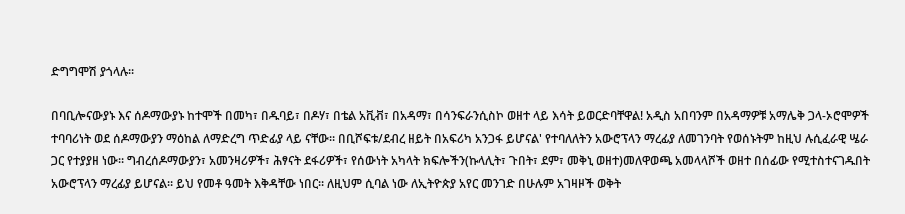ድግግሞሽ ያጎላሉ።

በባቢሎናውያኑ እና ሰዶማውያኑ ከተሞች በመካ፣ በዱባይ፣ በዶሃ፣ በቴል አቪቭ፣ በአዳማ፣ በሳንፍራንሲስኮ ወዘተ ላይ እሳት ይወርድባቸዋል! አዲስ አበባንም በአዳማዎቹ አማሌቅ ጋላ-ኦሮሞዎች ተባባሪነት ወደ ሰዶማውያን ማዕከል ለማድረግ ጥድፊያ ላይ ናቸው። በቢሾፍቱ/ደብረ ዘይት በአፍሪካ አንጋፋ ይሆናል' የተባለለትን አውሮፕላን ማረፊያ ለመገንባት የወሰኑትም ከዚህ ሉሲፈራዊ ሤራ ጋር የተያያዘ ነው። ግብረሰዶማውያን፣ አመንዛሪዎች፣ ሕፃናት ደፋሪዎች፣ የሰውነት አካላት ክፍሎችን(ኩላሊት፣ ጉበት፣ ደም፣ መቅኒ ወዘተ)መለዋወጫ አመላላሾች ወዘተ በሰፊው የሚተስተናገዱበት አውሮፕላን ማረፊያ ይሆናል። ይህ የመቶ ዓመት እቅዳቸው ነበር። ለዚህም ሲባል ነው ለኢትዮጵያ አየር መንገድ በሁሉም አገዛዞች ወቅት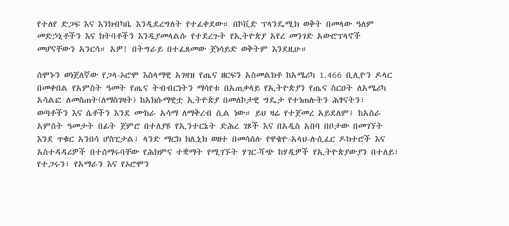የተለየ ድጋፍ እና እንክብካቤ እንዲደረግለት የተፈቀደው። በኮቪድ ፕላንዴሚክ ወቅት በመላው ዓለም መድኃኒቶችን እና ክትባቶችን እንዲያመላልሱ የተደረጉት የኢትዮጵያ አየረ መንገድ አውሮፕላኖች መሆናቸውን አንርሳ። አዎ! በትግራይ በተፈጸመው ጀነሳይድ ወቅትም እንደዚሁ።

ሰሞኑን ወነጀለኛው የጋላ-ኦሮሞ እስላማዊ አገዛዝ የጤና ዘርፍን አስመልክቶ ከአሜሪካ 1.466 ቢሊዮን ዶላር በመቀበል የአምስት ዓመት የጤና ትብብርነትን ማሳየቱ በአጠቃላይ የኢትዮጵያን የጤና ስርዐት ለአሜሪካ አሳልፎ ለመስጠት(ለማስገዛት) ከአክሱማዊቷ ኢትዮጵያ በመለኮታዊ ግዴታ የተነጠሉትን ሕፃናትን፣ ወጣቶችን እና ሴቶችን እንደ ሙከራ አሳማ ለማቅረብ ሲል ነው። ይህ ዛሬ የተጀመረ አይደለም፤ ከአስራ አምስት ዓመታት በፊት ጀምሮ በተለያዩ የኢንተርኔት ድሕረ ገጾች እና በአዲስ አበባ በቦታው በመገኘት እንደ ጥቁር አንበሳ ሆስፒታል፣ ላንድ ማርክ ክሊኒክ ወዘተ በመሳሰሉ የዋቄዮ-አላህ-ሉሲፈር ዶክተሮች እና አስተዳዳሪዎች በተሰማሩባቸው የሕክምና ተቋማት የሚገኙት ሃገር-ሻጭ ከሃዲዎች የኢትዮጵያውያን በተለይ፣ የተጋሩን፣ የአማራን እና የኦሮሞን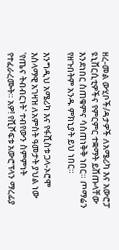ዘረ-መል ውሂቦች/ዳታዎች ለአሜሪካ እና አውሮፓ ዩኒቨርሲቲዎችና የምርምር ተቋማት ይሸጡላቸው እንደነበር ስጠቁምና ሳስጠነቅቅ ነበር። ጦማሬን የዘጉበትም አንዱ ምክኒያት ይህ ነበር።

እንግዲህ አሜሪካ እና የፋሺስቱ ጋላ-ኦሮሞ እስላማዊ አገዛዝ ለአምስት ዓመታት ያህል ነው 'የጤና ትብብርነት' ተብየውን ስምምነት የተፈራረሙት። አዎ! የቪሾፍቱ አውሮፕላን ማረፊያ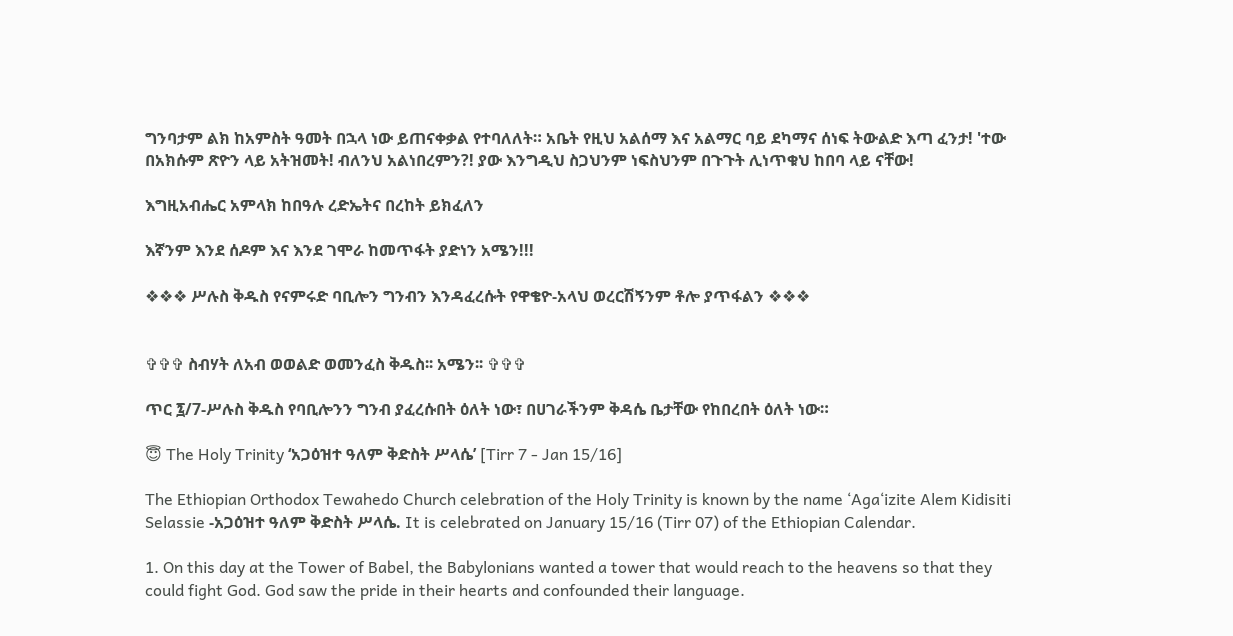ግንባታም ልክ ከአምስት ዓመት በኋላ ነው ይጠናቀቃል የተባለለት። አቤት የዚህ አልሰማ እና አልማር ባይ ደካማና ሰነፍ ትውልድ እጣ ፈንታ! 'ተው በአክሱም ጽዮን ላይ አትዝመት! ብለንህ አልነበረምን?! ያው እንግዲህ ስጋህንም ነፍስህንም በጉጉት ሊነጥቁህ ከበባ ላይ ናቸው!

እግዚአብሔር አምላክ ከበዓሉ ረድኤትና በረከት ይክፈለን

እኛንም እንደ ሰዶም እና እንደ ገሞራ ከመጥፋት ያድነን አሜን!!!

❖❖❖ ሥሉስ ቅዱስ የናምሩድ ባቢሎን ግንብን እንዳፈረሱት የዋቄዮ-አላህ ወረርሽኝንም ቶሎ ያጥፋልን ❖❖❖


✞✞✞ ስብሃት ለአብ ወወልድ ወመንፈስ ቅዱስ፡፡ አሜን፡፡ ✞✞✞

ጥር ፯/7-ሥሉስ ቅዱስ የባቢሎንን ግንብ ያፈረሱበት ዕለት ነው፣ በሀገራችንም ቅዳሴ ቤታቸው የከበረበት ዕለት ነው።

😇 The Holy Trinity ‘አጋዕዝተ ዓለም ቅድስት ሥላሴ’ [Tirr 7 - Jan 15/16]

The Ethiopian Orthodox Tewahedo Church celebration of the Holy Trinity is known by the name ‘Aga‘izite Alem Kidisiti Selassie -አጋዕዝተ ዓለም ቅድስት ሥላሴ. It is celebrated on January 15/16 (Tirr 07) of the Ethiopian Calendar.

1. On this day at the Tower of Babel, the Babylonians wanted a tower that would reach to the heavens so that they could fight God. God saw the pride in their hearts and confounded their language.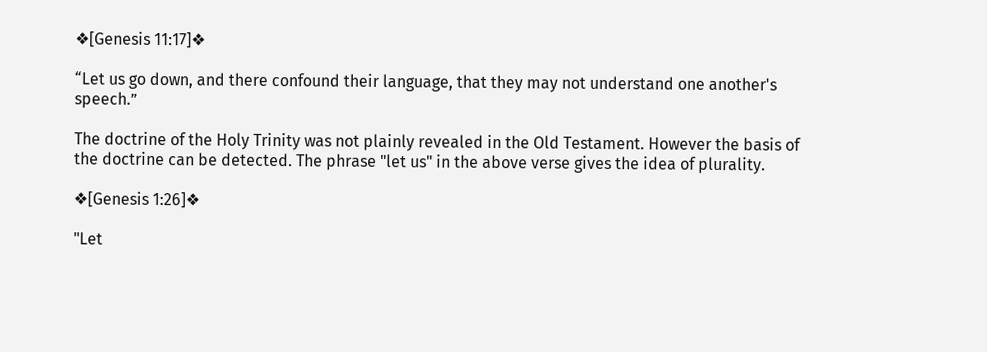❖[Genesis 11:17]❖

“Let us go down, and there confound their language, that they may not understand one another's speech.”

The doctrine of the Holy Trinity was not plainly revealed in the Old Testament. However the basis of the doctrine can be detected. The phrase "let us" in the above verse gives the idea of plurality.

❖[Genesis 1:26]❖

"Let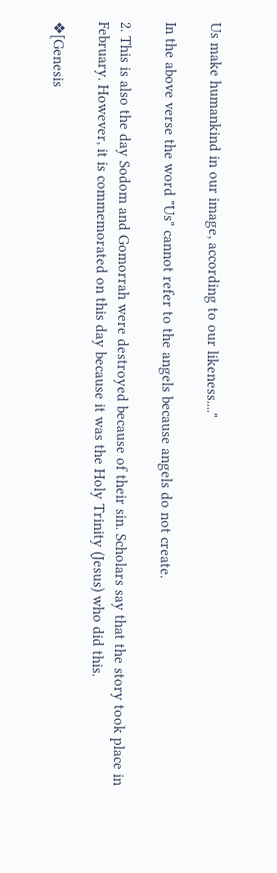Us make humankind in our image, according to our likeness...."

In the above verse the word "Us" cannot refer to the angels because angels do not create.

2. This is also the day Sodom and Gomorrah were destroyed because of their sin. Scholars say that the story took place in February. However, it is commemorated on this day because it was the Holy Trinity (Jesus) who did this.

❖[Genesis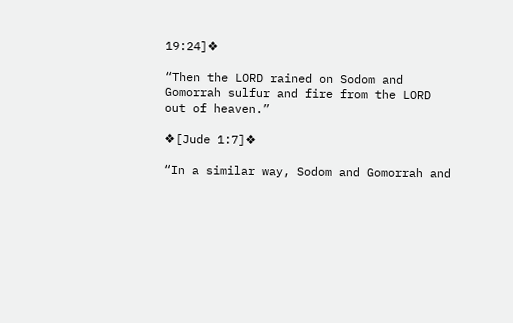19:24]❖

“Then the LORD rained on Sodom and Gomorrah sulfur and fire from the LORD out of heaven.”

❖[Jude 1:7]❖

“In a similar way, Sodom and Gomorrah and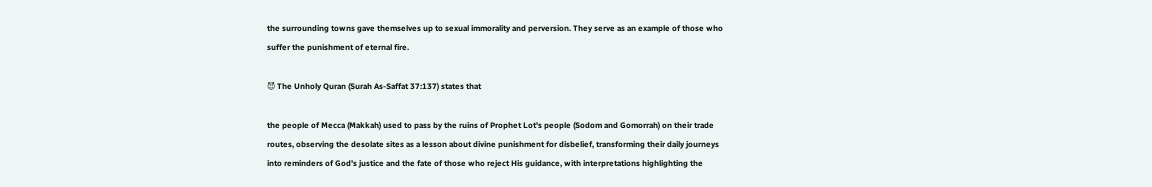the surrounding towns gave themselves up to sexual immorality and perversion. They serve as an example of those who suffer the punishment of eternal fire.

😈 The Unholy Quran (Surah As-Saffat 37:137) states that

the people of Mecca (Makkah) used to pass by the ruins of Prophet Lot's people (Sodom and Gomorrah) on their trade routes, observing the desolate sites as a lesson about divine punishment for disbelief, transforming their daily journeys into reminders of God's justice and the fate of those who reject His guidance, with interpretations highlighting the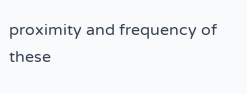proximity and frequency of these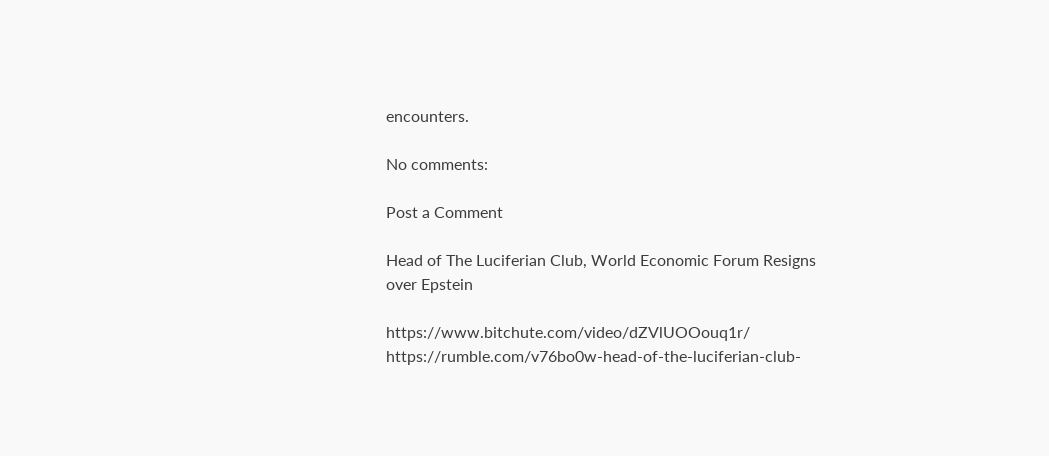encounters.

No comments:

Post a Comment

Head of The Luciferian Club, World Economic Forum Resigns over Epstein

https://www.bitchute.com/video/dZVlUOOouq1r/ https://rumble.com/v76bo0w-head-of-the-luciferian-club-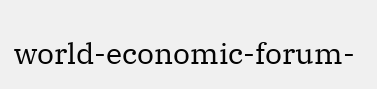world-economic-forum-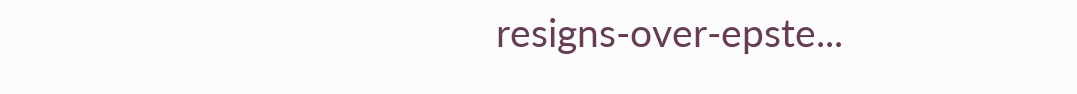resigns-over-epste...